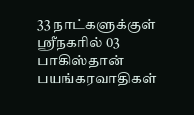33 நாட்களுக்குள் ஸ்ரீநகரில் 03 பாகிஸ்தான் பயங்கரவாதிகள்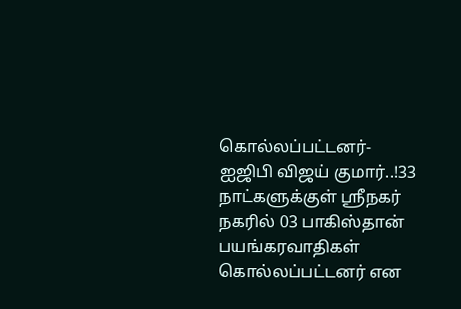கொல்லப்பட்டனர்- ஐஜிபி விஜய் குமார்..!33 நாட்களுக்குள் ஸ்ரீநகர் நகரில் 03 பாகிஸ்தான் பயங்கரவாதிகள் கொல்லப்பட்டனர் என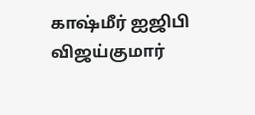காஷ்மீர் ஐஜிபி விஜய்குமார்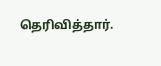தெரிவித்தார்.